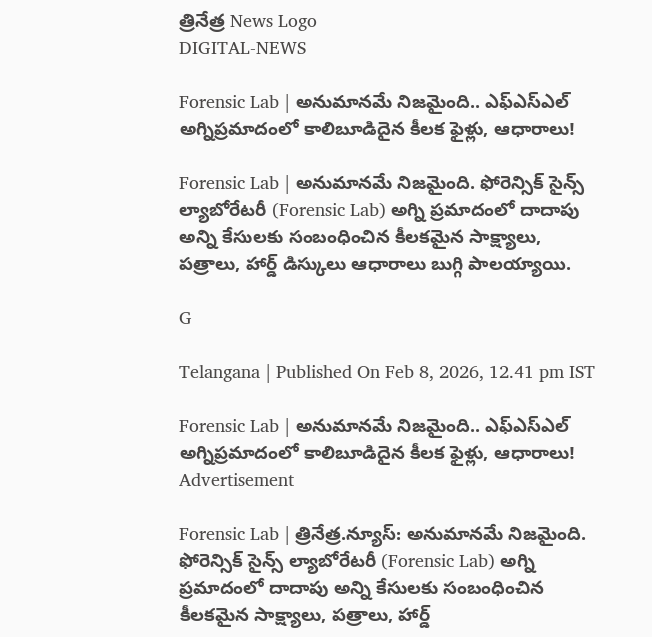త్రినేత్ర News Logo
DIGITAL-NEWS

Forensic Lab | అనుమాన‌మే నిజ‌మైంది.. ఎఫ్ఎస్ఎల్ అగ్నిప్ర‌మాదంలో కాలిబూడిదైన కీలక ఫైళ్లు, ఆధారాలు!

Forensic Lab | అనుమాన‌మే నిజ‌మైంది. ఫోరెన్సిక్ సైన్స్‌ ల్యాబోరేటరీ (Forensic Lab) అగ్ని ప్రమాదంలో దాదాపు అన్ని కేసులకు సంబంధించిన కీల‌కమైన సాక్ష్యాలు, ప‌త్రాలు, హార్డ్ డిస్కులు ఆధారాలు బుగ్గి పాలయ్యాయి.

G

Telangana | Published On Feb 8, 2026, 12.41 pm IST

Forensic Lab | అనుమాన‌మే నిజ‌మైంది.. ఎఫ్ఎస్ఎల్ అగ్నిప్ర‌మాదంలో కాలిబూడిదైన కీలక ఫైళ్లు, ఆధారాలు!
Advertisement

Forensic Lab | త్రినేత్ర‌.న్యూస్‌: అనుమాన‌మే నిజ‌మైంది. ఫోరెన్సిక్ సైన్స్‌ ల్యాబోరేటరీ (Forensic Lab) అగ్ని ప్రమాదంలో దాదాపు అన్ని కేసులకు సంబంధించిన కీల‌కమైన సాక్ష్యాలు, ప‌త్రాలు, హార్డ్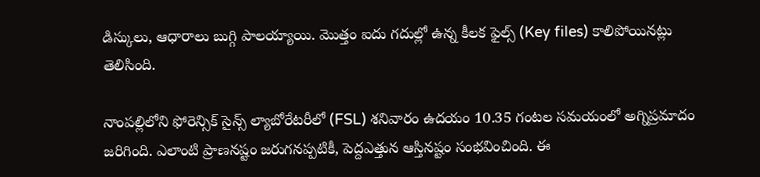డిస్కులు, ఆధారాలు బుగ్గి పాలయ్యాయి. మొత్తం ఐదు గ‌దుల్లో ఉన్న కీలక ఫైల్స్ (Key files) కాలిపోయినట్లు తెలిసింది.

నాంప‌ల్లిలోని ఫోరెన్సిక్‌ సైన్స్‌ ల్యాబోరేటరీలో (FSL) శనివారం ఉద‌యం 10.35 గంటల‌ స‌మ‌యంలో అగ్నిప్ర‌మాదం జ‌రిగింది. ఎలాంటి ప్రాణ‌న‌ష్టం జ‌రుగ‌న‌ప్ప‌టికీ, పెద్దఎత్తున ఆస్తిన‌ష్టం సంభ‌వించింది. ఈ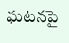ఘ‌ట‌న‌పై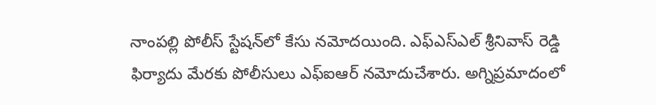నాంప‌ల్లి పోలీస్ స్టేష‌న్‌లో కేసు న‌మోద‌యింది. ఎఫ్ఎస్ఎల్ శ్రీనివాస్ రెడ్డి ఫిర్యాదు మేర‌కు పోలీసులు ఎఫ్ఐఆర్ న‌మోదుచేశారు. అగ్నిప్రమాదంలో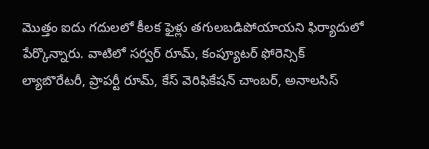మొత్తం ఐదు గ‌దుల‌లో కీలక ఫైళ్లు తగులబడిపోయాయని ఫిర్యాదులో పేర్కొన్నారు. వాటిలో సర్వర్ రూమ్, కంప్యూటర్ ఫోరెన్సిక్ ల్యాబొరేటరీ, ప్రాపర్టీ రూమ్, కేస్ వెరిఫికేషన్ చాంబర్, అనాలసిస్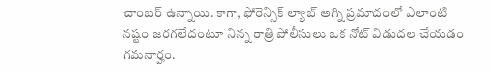చాంబర్ ఉన్నాయి. కాగా, ఫోరెన్సిక్ ల్యాబ్ అగ్ని ప్రమాదంలో ఎలాంటి నష్టం జరగలేదంటూ నిన్న రాత్రి పోలీసులు ఒక నోట్ విడుదల చేయడం గమనార్హం.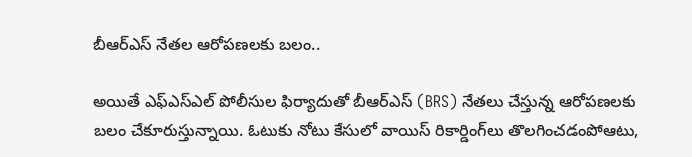బీఆర్ఎస్ నేత‌ల ఆరోప‌ణ‌ల‌కు బ‌లం..

అయితే ఎఫ్ఎస్ఎల్ పోలీసుల ఫిర్యాదుతో బీఆర్ఎస్ (BRS) నేత‌లు చేస్తున్న ఆరోప‌ణ‌ల‌కు బ‌లం చేకూరుస్తున్నాయి. ఓటుకు నోటు కేసులో వాయిస్ రికార్డింగ్‌లు తొల‌గించ‌డంపోఆటు,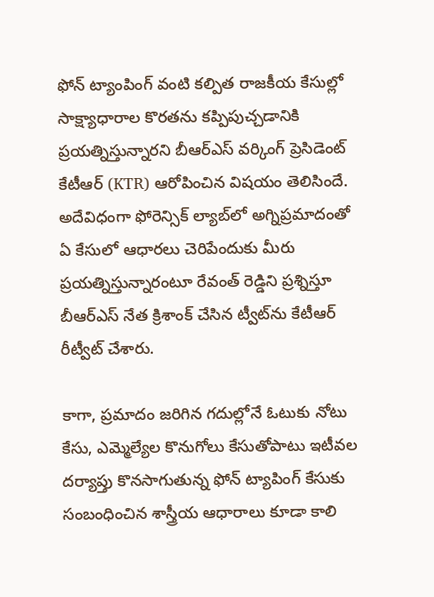ఫోన్ ట్యాంపింగ్ వంటి క‌ల్పిత రాజ‌కీయ కేసుల్లో సాక్ష్యాధారాల కొర‌త‌ను క‌ప్పిపుచ్చ‌డానికి ప్ర‌య‌త్నిస్తున్నార‌ని బీఆర్ఎస్ వ‌ర్కింగ్ ప్రెసిడెంట్ కేటీఆర్ (KTR) ఆరోపించిన విష‌యం తెలిసిందే. అదేవిధంగా ఫోరెన్సిక్ ల్యాబ్‌లో అగ్నిప్ర‌మాదంతో ఏ కేసులో ఆధార‌లు చెరిపేందుకు మీరు ప్ర‌య‌త్నిస్తున్నారంటూ రేవంత్ రెడ్డిని ప్ర‌శ్నిస్తూ బీఆర్ఎస్ నేత క్రిశాంక్ చేసిన ట్వీట్‌ను కేటీఆర్ రీట్వీట్ చేశారు.

కాగా, ప్ర‌మాదం జ‌రిగిన గ‌దుల్లోనే ఓటుకు నోటు కేసు, ఎమ్మెల్యేల కొనుగోలు కేసుతోపాటు ఇటీవ‌ల ద‌ర్యాప్తు కొన‌సాగుతున్న ఫోన్ ట్యాపింగ్ కేసుకు సంబంధించిన శాస్త్రీయ ఆధారాలు కూడా కాలి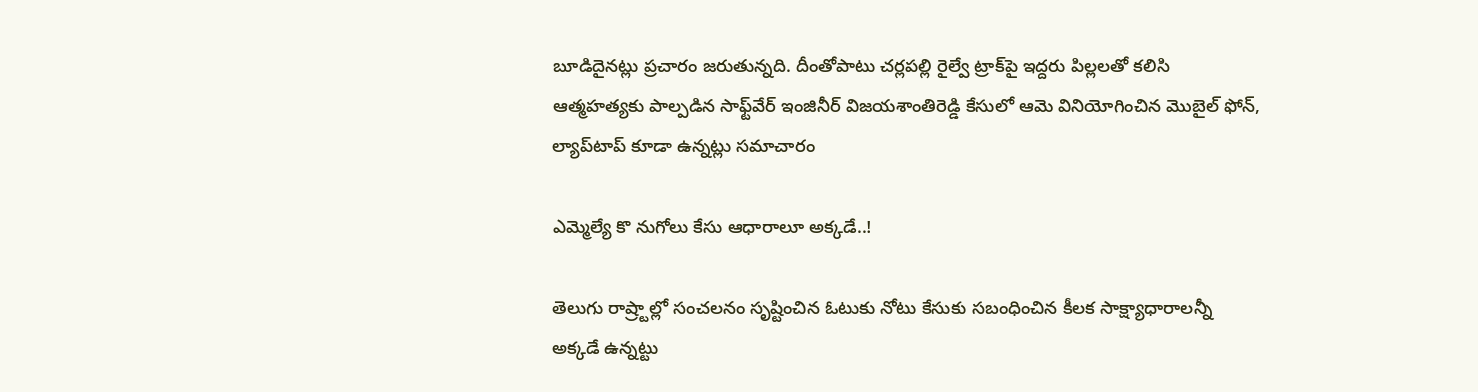బూడిదైన‌ట్లు ప్ర‌చారం జ‌రుతున్న‌ది. దీంతోపాటు చ‌ర్ల‌ప‌ల్లి రైల్వే ట్రాక్‌పై ఇద్ద‌రు పిల్ల‌ల‌తో క‌లిసి ఆత్మ‌హ‌త్య‌కు పాల్ప‌డిన సాఫ్ట్‌వేర్ ఇంజినీర్ విజ‌య‌శాంతిరెడ్డి కేసులో ఆమె వినియోగించిన మొబైల్ ఫోన్‌, ల్యాప్‌టాప్ కూడా ఉన్న‌ట్లు స‌మాచారం

ఎమ్మెల్యే కొ నుగోలు కేసు ఆధారాలూ అక్కడే..!

తెలుగు రాష్ర్టాల్లో సంచలనం సృష్టించిన ఓటుకు నోటు కేసుకు సబంధించిన కీలక సాక్ష్యాధారాలన్నీ అక్కడే ఉన్నట్టు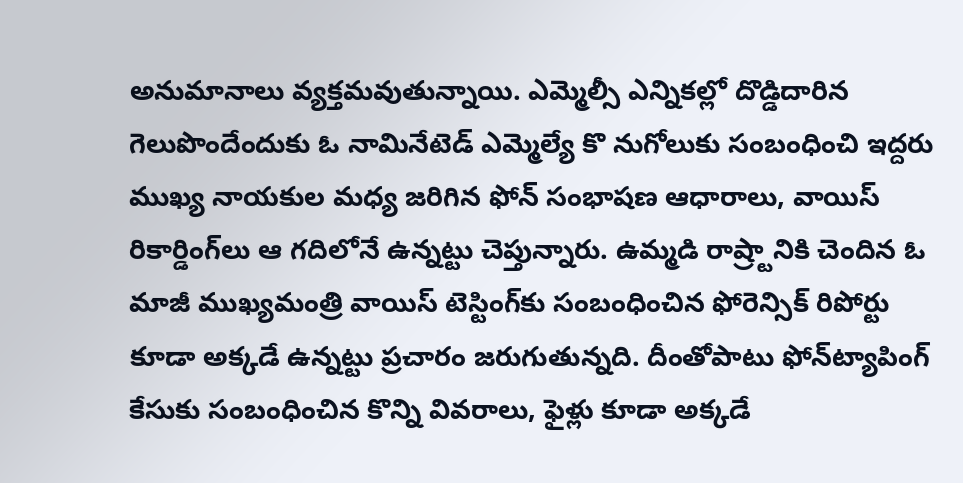అనుమానాలు వ్యక్తమవుతున్నాయి. ఎమ్మెల్సీ ఎన్నికల్లో దొడ్డిదారిన గెలుపొందేందుకు ఓ నామినేటెడ్‌ ఎమ్మెల్యే కొ నుగోలుకు సంబంధించి ఇద్దరు ముఖ్య నాయకుల మధ్య జరిగిన ఫోన్‌ సంభాషణ ఆధారాలు, వాయిస్‌ రికార్డింగ్‌లు ఆ గదిలోనే ఉన్నట్టు చెప్తున్నారు. ఉమ్మడి రాష్ర్టానికి చెందిన ఓ మాజీ ముఖ్యమంత్రి వాయిస్‌ టెస్టింగ్‌కు సంబంధించిన ఫోరెన్సిక్‌ రిపోర్టు కూడా అక్కడే ఉన్నట్టు ప్రచారం జరుగుతున్నది. దీంతోపాటు ఫోన్‌ట్యాపింగ్‌ కేసుకు సంబంధించిన కొన్ని వివరాలు, ఫైళ్లు కూడా అక్కడే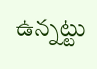ఉన్నట్టు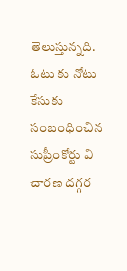తెలుస్తున్నది. ఓటు కు నోటు కేసుకు సంబంధించిన సుప్రీంకోర్టు వి చారణ దగ్గర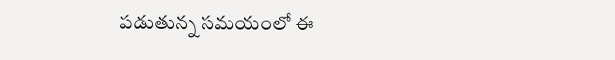పడుతున్న సమయంలో ఈ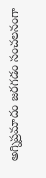అగ్నిప్రమాదం జరగడం సంచలనంగా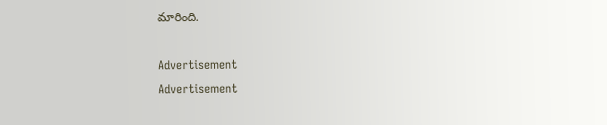మారింది.

Advertisement
Advertisement